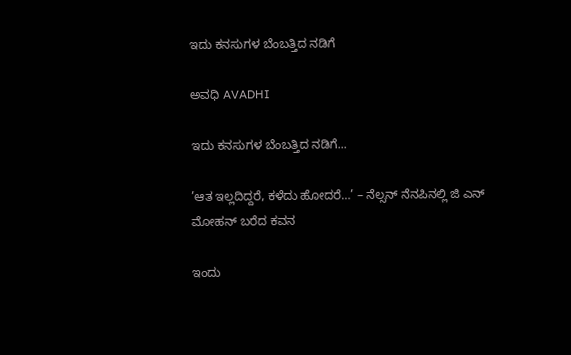ಇದು ಕನಸುಗಳ ಬೆಂಬತ್ತಿದ ನಡಿಗೆ‍

ಅವಧಿ AVADHI

ಇದು ಕನಸುಗಳ ಬೆಂಬತ್ತಿದ ನಡಿಗೆ...

’ಆತ ಇಲ್ಲದಿದ್ದರೆ, ಕಳೆದು ಹೋದರೆ…’ – ನೆಲ್ಸನ್ ನೆನಪಿನಲ್ಲಿ ಜಿ ಎನ್ ಮೋಹನ್ ಬರೆದ ಕವನ

ಇಂದು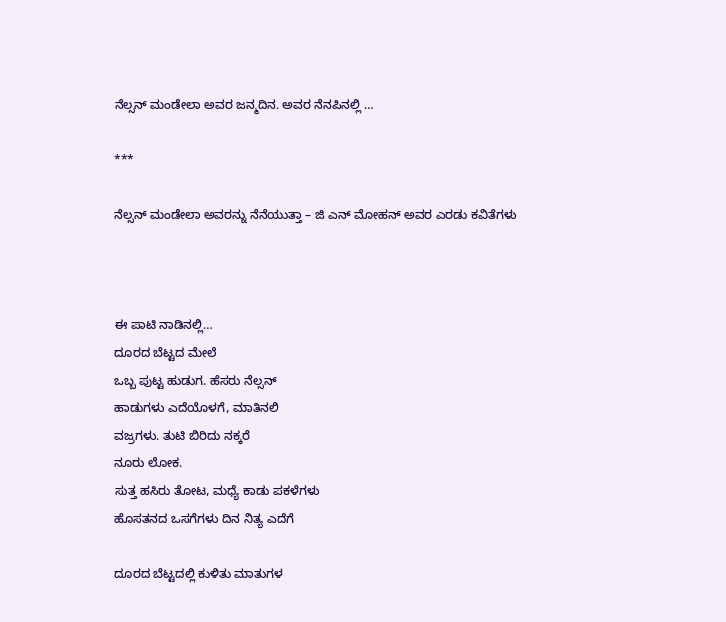ನೆಲ್ಸನ್ ಮಂಡೇಲಾ ಅವರ ಜನ್ಮದಿನ. ಅವರ ನೆನಪಿನಲ್ಲಿ …

***

ನೆಲ್ಸನ್ ಮಂಡೇಲಾ ಅವರನ್ನು ನೆನೆಯುತ್ತಾ – ಜಿ ಎನ್ ಮೋಹನ್ ಅವರ ಎರಡು ಕವಿತೆಗಳು



ಈ ಪಾಟಿ ನಾಡಿನಲ್ಲಿ…
ದೂರದ ಬೆಟ್ಟದ ಮೇಲೆ
ಒಬ್ಬ ಪುಟ್ಟ ಹುಡುಗ. ಹೆಸರು ನೆಲ್ಸನ್
ಹಾಡುಗಳು ಎದೆಯೊಳಗೆ, ಮಾತಿನಲಿ
ವಜ್ರಗಳು. ತುಟಿ ಬಿರಿದು ನಕ್ಕರೆ
ನೂರು ಲೋಕ.
ಸುತ್ತ ಹಸಿರು ತೋಟ, ಮಧ್ಯೆ ಕಾಡು ಪಕಳೆಗಳು
ಹೊಸತನದ ಒಸಗೆಗಳು ದಿನ ನಿತ್ಯ ಎದೆಗೆ

ದೂರದ ಬೆಟ್ಟದಲ್ಲಿ ಕುಳಿತು ಮಾತುಗಳ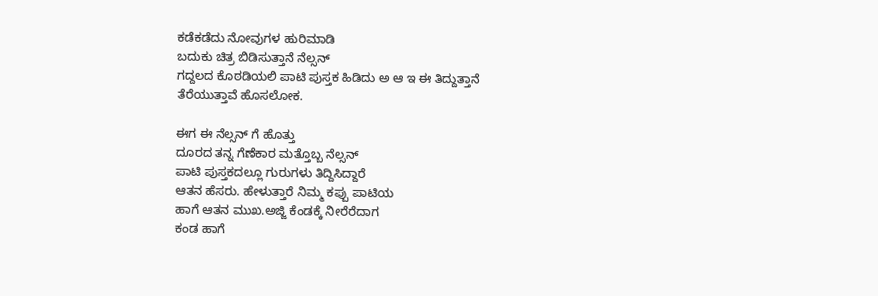ಕಡೆಕಡೆದು ನೋವುಗಳ ಹುರಿಮಾಡಿ
ಬದುಕು ಚಿತ್ರ ಬಿಡಿಸುತ್ತಾನೆ ನೆಲ್ಸನ್
ಗದ್ದಲದ ಕೊಠಡಿಯಲಿ ಪಾಟಿ ಪುಸ್ತಕ ಹಿಡಿದು ಅ ಆ ಇ ಈ ತಿದ್ದುತ್ತಾನೆ
ತೆರೆಯುತ್ತಾವೆ ಹೊಸಲೋಕ.

ಈಗ ಈ ನೆಲ್ಸನ್ ಗೆ ಹೊತ್ತು
ದೂರದ ತನ್ನ ಗೆಣೆಕಾರ ಮತ್ತೊಬ್ಬ ನೆಲ್ಸನ್
ಪಾಟಿ ಪುಸ್ತಕದಲ್ಲೂ ಗುರುಗಳು ತಿದ್ದಿಸಿದ್ದಾರೆ
ಆತನ ಹೆಸರು. ಹೇಳುತ್ತಾರೆ ನಿಮ್ಮ ಕಪ್ಪು ಪಾಟಿಯ
ಹಾಗೆ ಆತನ ಮುಖ.ಅಜ್ಜಿ ಕೆಂಡಕ್ಕೆ ನೀರೆರೆದಾಗ
ಕಂಡ ಹಾಗೆ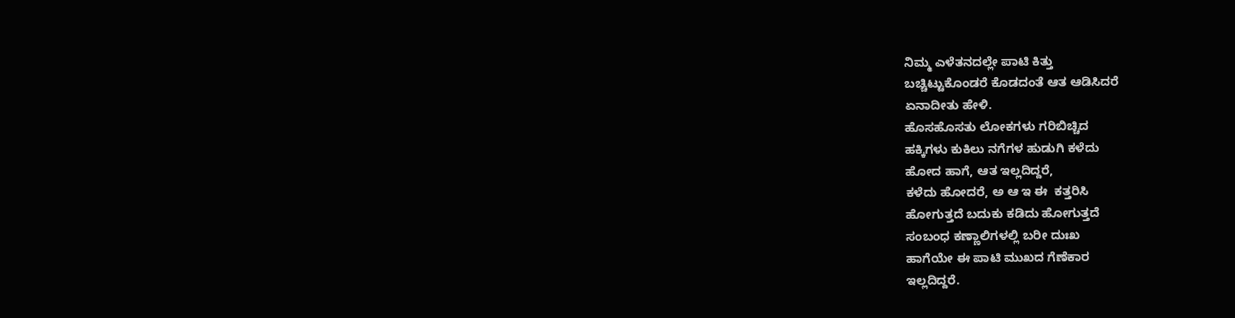ನಿಮ್ಮ ಎಳೆತನದಲ್ಲೇ ಪಾಟಿ ಕಿತ್ತು
ಬಚ್ಚಿಟ್ಟುಕೊಂಡರೆ ಕೊಡದಂತೆ ಆತ ಆಡಿಸಿದರೆ
ಏನಾದೀತು ಹೇಳಿ.
ಹೊಸಹೊಸತು ಲೋಕಗಳು ಗರಿಬಿಚ್ಚಿದ
ಹಕ್ಕಿಗಳು ಕುಕಿಲು ನಗೆಗಳ ಹುಡುಗಿ ಕಳೆದು
ಹೋದ ಹಾಗೆ, ಆತ ಇಲ್ಲದಿದ್ದರೆ,
ಕಳೆದು ಹೋದರೆ, ಅ ಆ ಇ ಈ  ಕತ್ತರಿಸಿ
ಹೋಗುತ್ತದೆ ಬದುಕು ಕಡಿದು ಹೋಗುತ್ತದೆ
ಸಂಬಂಧ ಕಣ್ಣಾಲಿಗಳಲ್ಲಿ ಬರೀ ದುಃಖ
ಹಾಗೆಯೇ ಈ ಪಾಟಿ ಮುಖದ ಗೆಣೆಕಾರ
ಇಲ್ಲದಿದ್ದರೆ.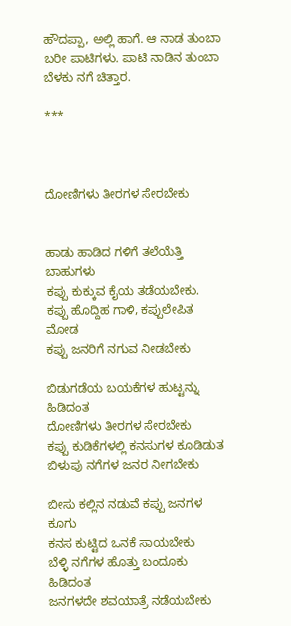ಹೌದಪ್ಪಾ, ಅಲ್ಲಿ ಹಾಗೆ. ಆ ನಾಡ ತುಂಬಾ
ಬರೀ ಪಾಟಿಗಳು. ಪಾಟಿ ನಾಡಿನ ತುಂಬಾ
ಬೆಳಕು ನಗೆ ಚಿತ್ತಾರ.

***



ದೋಣಿಗಳು ತೀರಗಳ ಸೇರಬೇಕು


ಹಾಡು ಹಾಡಿದ ಗಳಿಗೆ ತಲೆಯೆತ್ತಿ ಬಾಹುಗಳು
ಕಪ್ಪು ಕುಕ್ಕುವ ಕೈಯ ತಡೆಯಬೇಕು.
ಕಪ್ಪು ಹೊದ್ದಿಹ ಗಾಳಿ, ಕಪ್ಪುಲೇಪಿತ ಮೋಡ
ಕಪ್ಪು ಜನರಿಗೆ ನಗುವ ನೀಡಬೇಕು

ಬಿಡುಗಡೆಯ ಬಯಕೆಗಳ ಹುಟ್ಟನ್ನು ಹಿಡಿದಂತ
ದೋಣಿಗಳು ತೀರಗಳ ಸೇರಬೇಕು
ಕಪ್ಪು ಕುಡಿಕೆಗಳಲ್ಲಿ ಕನಸುಗಳ ಕೂಡಿಡುತ
ಬಿಳುಪು ನಗೆಗಳ ಜನರ ನೀಗಬೇಕು

ಬೀಸು ಕಲ್ಲಿನ ನಡುವೆ ಕಪ್ಪು ಜನಗಳ ಕೂಗು
ಕನಸ ಕುಟ್ಟಿದ ಒನಕೆ ಸಾಯಬೇಕು
ಬೆಳ್ಳಿ ನಗೆಗಳ ಹೊತ್ತು ಬಂದೂಕು ಹಿಡಿದಂತ
ಜನಗಳದೇ ಶವಯಾತ್ರೆ ನಡೆಯಬೇಕು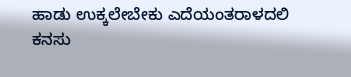ಹಾಡು ಉಕ್ಕಲೇಬೇಕು ಎದೆಯಂತರಾಳದಲಿ
ಕನಸು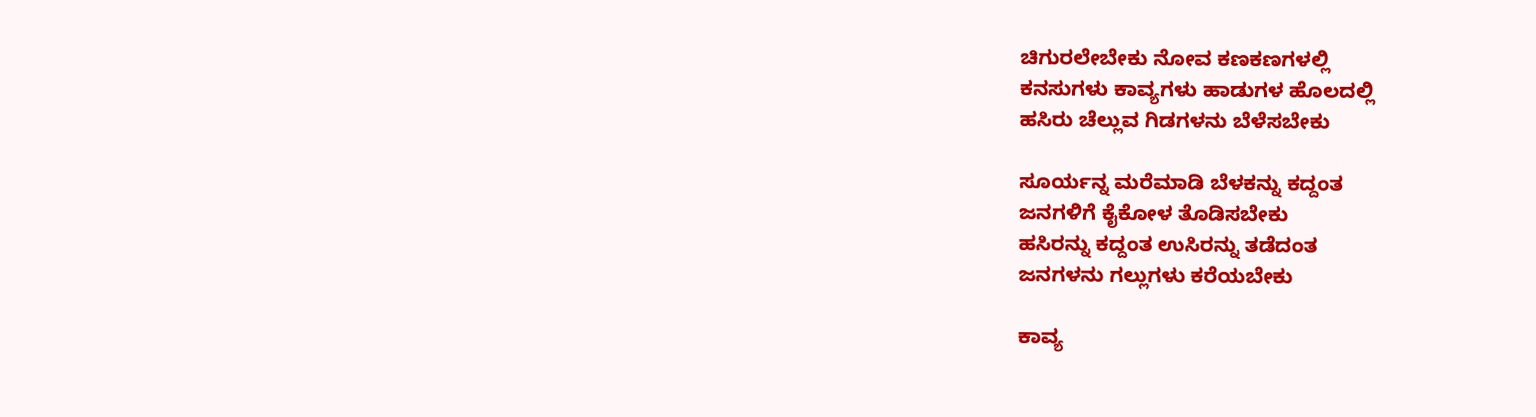ಚಿಗುರಲೇಬೇಕು ನೋವ ಕಣಕಣಗಳಲ್ಲಿ
ಕನಸುಗಳು ಕಾವ್ಯಗಳು ಹಾಡುಗಳ ಹೊಲದಲ್ಲಿ
ಹಸಿರು ಚೆಲ್ಲುವ ಗಿಡಗಳನು ಬೆಳೆಸಬೇಕು

ಸೂರ್ಯನ್ನ ಮರೆಮಾಡಿ ಬೆಳಕನ್ನು ಕದ್ದಂತ
ಜನಗಳಿಗೆ ಕೈಕೋಳ ತೊಡಿಸಬೇಕು
ಹಸಿರನ್ನು ಕದ್ದಂತ ಉಸಿರನ್ನು ತಡೆದಂತ
ಜನಗಳನು ಗಲ್ಲುಗಳು ಕರೆಯಬೇಕು

ಕಾವ್ಯ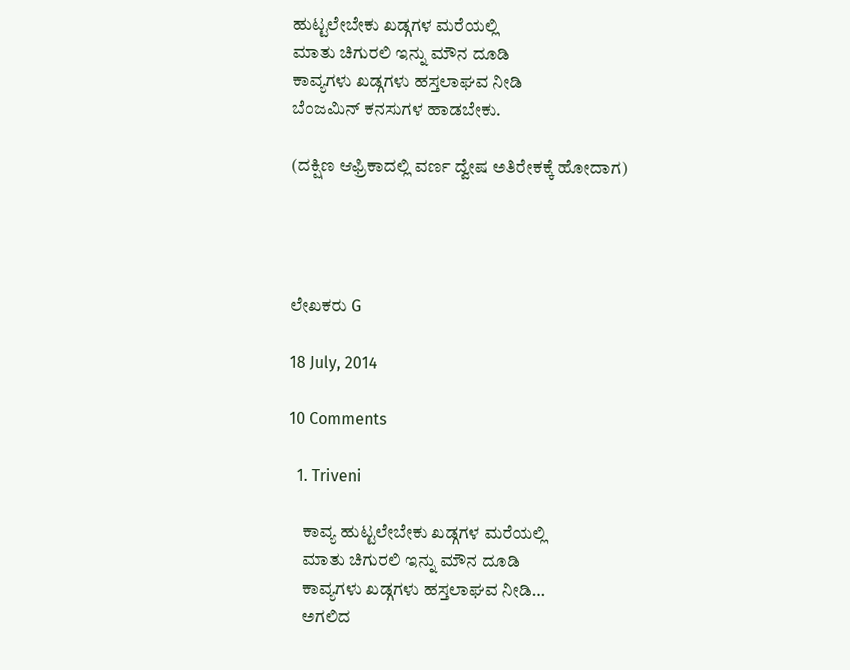ಹುಟ್ಟಲೇಬೇಕು ಖಡ್ಗಗಳ ಮರೆಯಲ್ಲಿ
ಮಾತು ಚಿಗುರಲಿ ಇನ್ನು ಮೌನ ದೂಡಿ
ಕಾವ್ಯಗಳು ಖಡ್ಗಗಳು ಹಸ್ತಲಾಘವ ನೀಡಿ
ಬೆಂಜಮಿನ್ ಕನಸುಗಳ ಹಾಡಬೇಕು.

(ದಕ್ಷಿಣ ಆಫ್ರಿಕಾದಲ್ಲಿ ವರ್ಣ ದ್ವೇಷ ಅತಿರೇಕಕ್ಕೆ ಹೋದಾಗ)




ಲೇಖಕರು G

18 July, 2014

10 Comments

  1. Triveni

    ಕಾವ್ಯ ಹುಟ್ಟಲೇಬೇಕು ಖಡ್ಗಗಳ ಮರೆಯಲ್ಲಿ
    ಮಾತು ಚಿಗುರಲಿ ಇನ್ನು ಮೌನ ದೂಡಿ
    ಕಾವ್ಯಗಳು ಖಡ್ಗಗಳು ಹಸ್ತಲಾಘವ ನೀಡಿ…
    ಅಗಲಿದ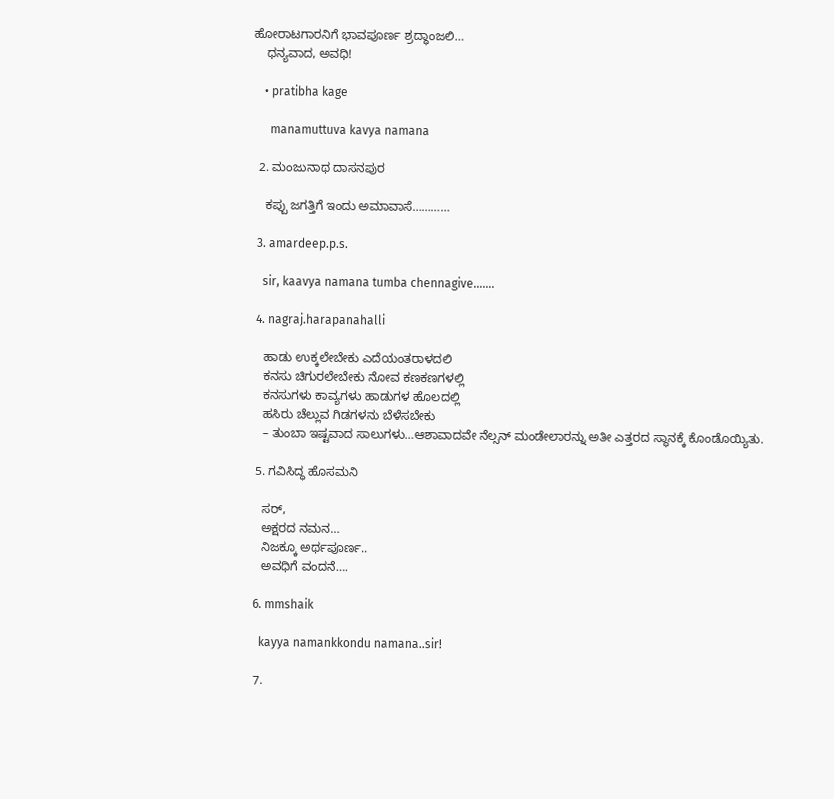ಹೋರಾಟಗಾರನಿಗೆ ಭಾವಪೂರ್ಣ ಶ್ರದ್ಧಾಂಜಲಿ…
    ಧನ್ಯವಾದ, ಅವಧಿ!

    • pratibha kage

      manamuttuva kavya namana

  2. ಮಂಜುನಾಥ ದಾಸನಪುರ

    ಕಪ್ಪು ಜಗತ್ತಿಗೆ ಇಂದು ಅಮಾವಾಸೆ…………

  3. amardeep.p.s.

    sir, kaavya namana tumba chennagive…….

  4. nagraj.harapanahalli

    ಹಾಡು ಉಕ್ಕಲೇಬೇಕು ಎದೆಯಂತರಾಳದಲಿ
    ಕನಸು ಚಿಗುರಲೇಬೇಕು ನೋವ ಕಣಕಣಗಳಲ್ಲಿ
    ಕನಸುಗಳು ಕಾವ್ಯಗಳು ಹಾಡುಗಳ ಹೊಲದಲ್ಲಿ
    ಹಸಿರು ಚೆಲ್ಲುವ ಗಿಡಗಳನು ಬೆಳೆಸಬೇಕು
    – ತುಂಬಾ ಇಷ್ಟವಾದ ಸಾಲುಗಳು…ಆಶಾವಾದವೇ ನೆಲ್ಸನ್ ಮಂಡೇಲಾರನ್ನು ಅತೀ ಎತ್ತರದ ಸ್ಥಾನಕ್ಕೆ ಕೊಂಡೊಯ್ಯಿತು.

  5. ಗವಿಸಿದ್ಧ ಹೊಸಮನಿ

    ಸರ್,
    ಅಕ್ಷರದ ನಮನ…
    ನಿಜಕ್ಕೂ ಅರ್ಥಪೂರ್ಣ..
    ಅವಧಿಗೆ ವಂದನೆ….

  6. mmshaik

    kayya namankkondu namana..sir!

  7.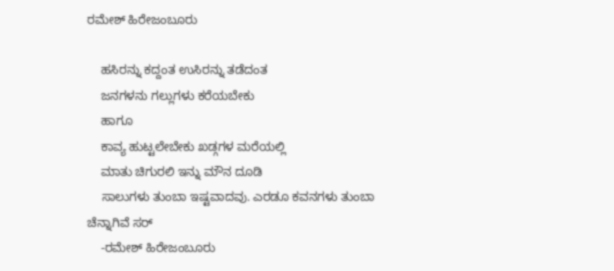ರಮೇಶ್ ಹಿರೇಜಂಬೂರು

    ಹಸಿರನ್ನು ಕದ್ದಂತ ಉಸಿರನ್ನು ತಡೆದಂತ
    ಜನಗಳನು ಗಲ್ಲುಗಳು ಕರೆಯಬೇಕು
    ಹಾಗೂ
    ಕಾವ್ಯ ಹುಟ್ಟಲೇಬೇಕು ಖಡ್ಗಗಳ ಮರೆಯಲ್ಲಿ
    ಮಾತು ಚಿಗುರಲಿ ಇನ್ನು ಮೌನ ದೂಡಿ
    ಸಾಲುಗಳು ತುಂಬಾ ಇಷ್ಟವಾದವು. ಎರಡೂ ಕವನಗಳು ತುಂಬಾ ಚೆನ್ನಾಗಿವೆ ಸರ್
    -ರಮೇಶ್‌ ಹಿರೇಜಂಬೂರು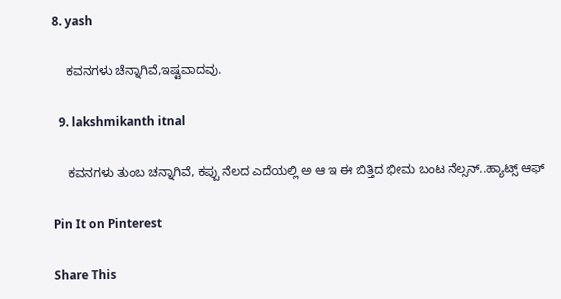8. yash

    ಕವನಗಳು ಚೆನ್ನಾಗಿವೆ,ಇಷ್ಟವಾದವು.

  9. lakshmikanth itnal

    ಕವನಗಳು ತುಂಬ ಚನ್ನಾಗಿವೆ, ಕಪ್ಪು ನೆಲದ ಎದೆಯಲ್ಲಿ ಅ ಆ ಇ ಈ ಬಿತ್ತಿದ ಭೀಮ ಬಂಟ ನೆಲ್ಸನ್..ಹ್ಯಾಟ್ಸ್ ಆಫ್

Pin It on Pinterest

Share This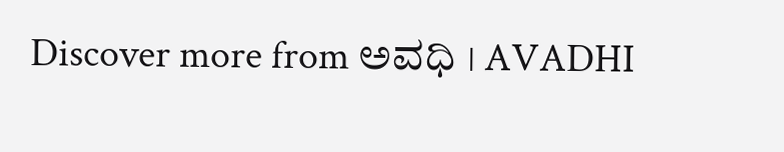Discover more from ಅವಧಿ । AVADHI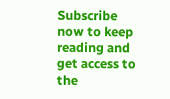Subscribe now to keep reading and get access to the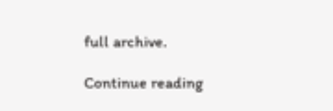full archive.

Continue reading